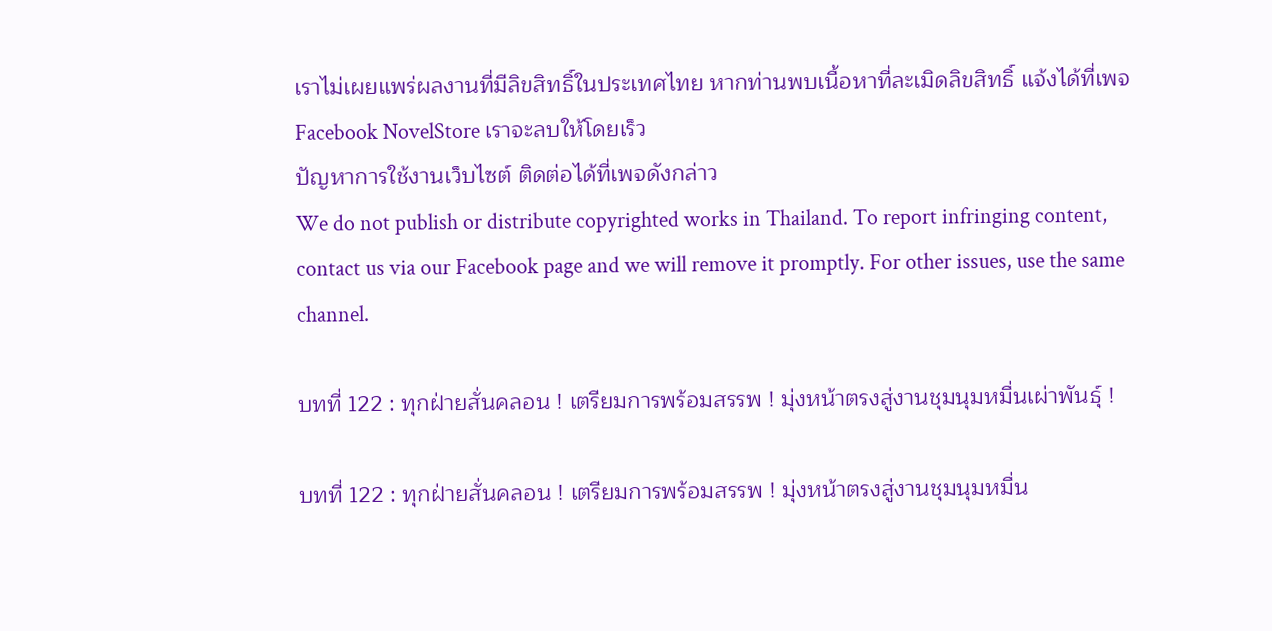เราไม่เผยแพร่ผลงานที่มีลิขสิทธิ์ในประเทศไทย หากท่านพบเนื้อหาที่ละเมิดลิขสิทธิ์ แจ้งได้ที่เพจ Facebook NovelStore เราจะลบให้โดยเร็ว
ปัญหาการใช้งานเว็บไซต์ ติดต่อได้ที่เพจดังกล่าว
We do not publish or distribute copyrighted works in Thailand. To report infringing content, contact us via our Facebook page and we will remove it promptly. For other issues, use the same channel.

บทที่ 122 : ทุกฝ่ายสั่นคลอน ! เตรียมการพร้อมสรรพ ! มุ่งหน้าตรงสู่งานชุมนุมหมื่นเผ่าพันธุ์ !

บทที่ 122 : ทุกฝ่ายสั่นคลอน ! เตรียมการพร้อมสรรพ ! มุ่งหน้าตรงสู่งานชุมนุมหมื่น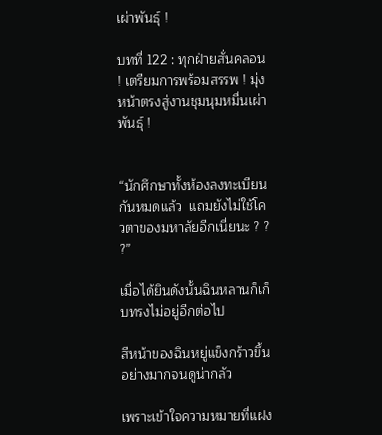เผ่าพันธุ์ !

บทที่ 122 : ทุกฝ่ายสั่นคลอน ! เตรียมการพร้อมสรรพ ! มุ่งหน้าตรงสู่งานชุมนุมหมื่นเผ่าพันธุ์ !


“นักศึกษาทั้งห้องลงทะเบียนกันหมดแล้ว  แถมยังไม่ใช้โควตาของมหาลัยอีกเนี่ยนะ ? ? ?”

เมื่อได้ยินดังนั้นฉินหลานก็เก็บทรงไม่อยู่อีกต่อไป

สีหน้าของฉินหยู่แข็งกร้าวขึ้นอย่างมากจนดูน่ากลัว

เพราะเข้าใจความหมายที่แฝง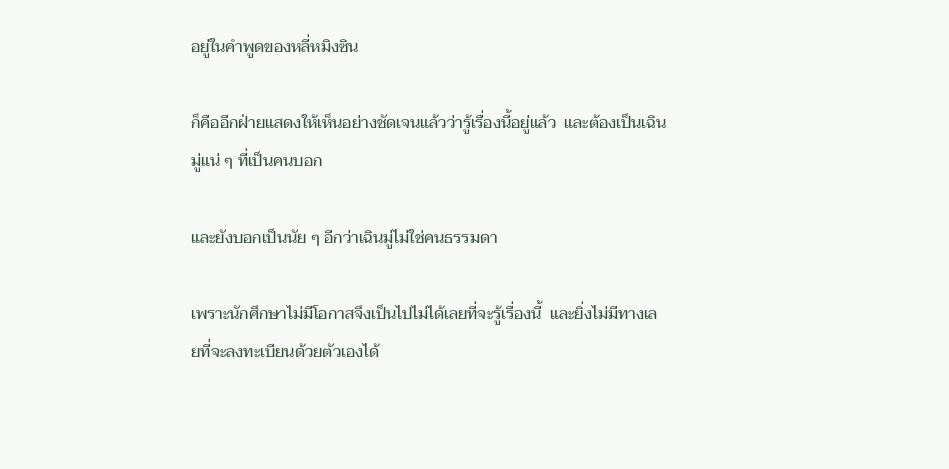อยู่ในคำพูดของหลี่หมิงซิน

ก็คืออีกฝ่ายแสดงให้เห็นอย่างชัดเจนแล้วว่ารู้เรื่องนี้อยู่แล้ว  และต้องเป็นเฉินมู่แน่ ๆ ที่เป็นคนบอก

และยังบอกเป็นนัย ๆ อีกว่าเฉินมู่ไม่ใช่คนธรรมดา

เพราะนักศึกษาไม่มีโอกาสจึงเป็นไปไม่ได้เลยที่จะรู้เรื่องนี้  และยิ่งไม่มีทางเลยที่จะลงทะเบียนด้วยตัวเองได้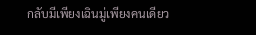กลับมีเพียงเฉินมู่เพียงคนเดียว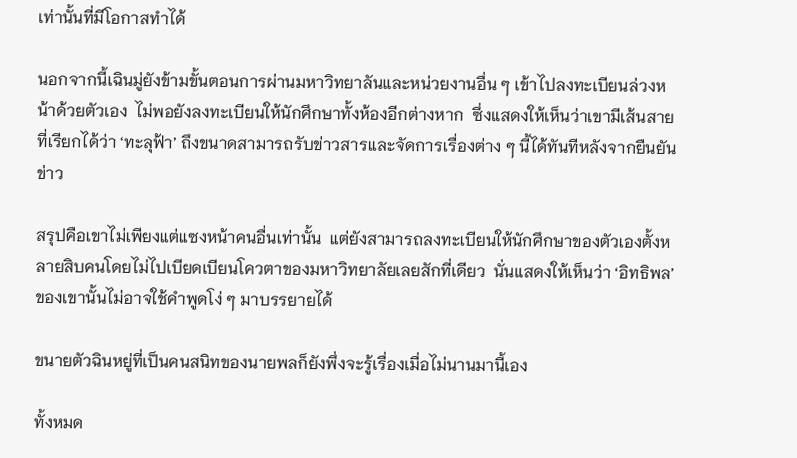เท่านั้นที่มีโอกาสทำได้

นอกจากนี้เฉินมู่ยังข้ามขั้นตอนการผ่านมหาวิทยาลันและหน่วยงานอื่น ๆ เข้าไปลงทะเบียนล่วงหน้าด้วยตัวเอง  ไม่พอยังลงทะเบียนให้นักศึกษาทั้งห้องอีกต่างหาก  ซึ่งแสดงให้เห็นว่าเขามีเส้นสายที่เรียกได้ว่า ‘ทะลุฟ้า’ ถึงขนาดสามารถรับข่าวสารและจัดการเรื่องต่าง ๆ นี้ได้ทันทีหลังจากยืนยันข่าว

สรุปคือเขาไม่เพียงแต่แซงหน้าคนอื่นเท่านั้น  แต่ยังสามารถลงทะเบียนให้นักศึกษาของตัวเองตั้งหลายสิบคนโดยไม่ไปเบียดเบียนโควตาของมหาวิทยาลัยเลยสักที่เดียว  นั่นแสดงให้เห็นว่า ‘อิทธิพล’ ของเขานั้นไม่อาจใช้คำพูดโง่ ๆ มาบรรยายได้

ขนายตัวฉินหยู่ที่เป็นคนสนิทของนายพลก็ยังพึ่งจะรู้เรื่องเมื่อไม่นานมานี้เอง

ทั้งหมด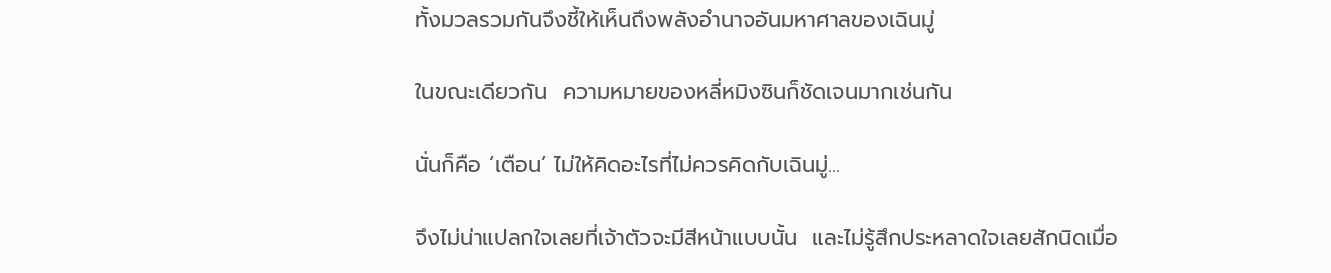ทั้งมวลรวมกันจึงชี้ให้เห็นถึงพลังอำนาจอันมหาศาลของเฉินมู่

ในขณะเดียวกัน  ความหมายของหลี่หมิงซินก็ชัดเจนมากเช่นกัน

นั่นก็คือ ‘เตือน’ ไม่ให้คิดอะไรที่ไม่ควรคิดกับเฉินมู่...

จึงไม่น่าแปลกใจเลยที่เจ้าตัวจะมีสีหน้าแบบนั้น  และไม่รู้สึกประหลาดใจเลยสักนิดเมื่อ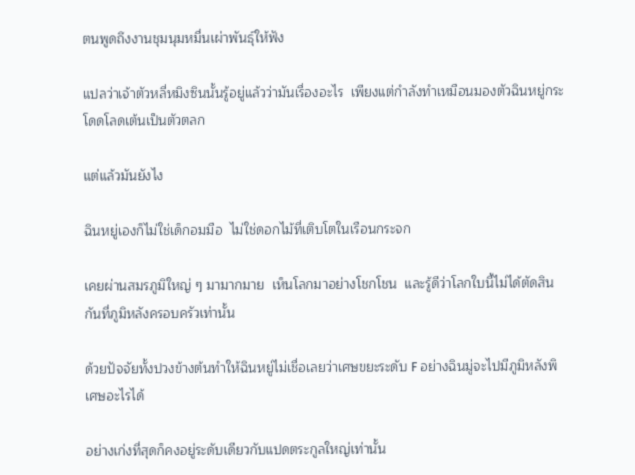ตนพูดถึงงานชุมนุมหมื่นเผ่าพันธุ์ให้ฟัง

แปลว่าเจ้าตัวหลี่หมิงซินนั้นรู้อยู่แล้วว่ามันเรื่องอะไร  เพียงแต่กำลังทำเหมือนมองตัวฉินหยู่กระโดดโลดเต้นเป็นตัวตลก

แต่แล้วมันยังไง

ฉินหยู่เองก็ไม่ใช่เด็กอมมือ  ไม่ใช่ดอกไม้ที่เติบโตในเรือนกระจก

เคยผ่านสมรภูมิใหญ่ ๆ มามากมาย  เห็นโลกมาอย่างโชกโชน  และรู้ดีว่าโลกใบนี้ไม่ได้ตัดสินกันที่ภูมิหลังครอบครัวเท่านั้น

ด้วยปัจจัยทั้งปวงข้างต้นทำให้ฉินหยู่ไม่เชื่อเลยว่าเศษขยะระดับ F อย่างฉินมู่จะไปมีภูมิหลังพิเศษอะไรได้

อย่างเก่งที่สุดก็คงอยู่ระดับเดียวกับแปดตระกูลใหญ่เท่านั้น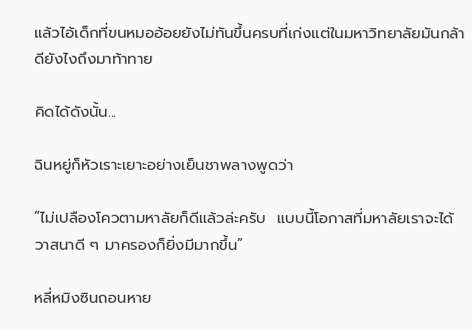แล้วไอ้เด็กที่ขนหมออ้อยยังไม่ทันขึ้นครบที่เก่งแต่ในมหาวิทยาลัยมันกล้าดียังไงถึงมาท้าทาย

คิดได้ดังนั้น...

ฉินหยู่ก็หัวเราะเยาะอย่างเย็นชาพลางพูดว่า

“ไม่เปลืองโควตามหาลัยก็ดีแล้วล่ะครับ  แบบนี้โอกาสที่มหาลัยเราจะได้วาสนาดี ๆ มาครองก็ยิ่งมีมากขึ้น”

หลี่หมิงซินถอนหาย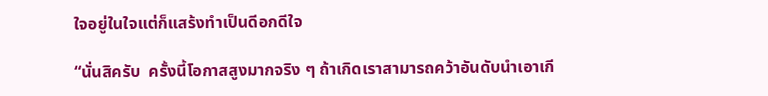ใจอยู่ในใจแต่ก็แสร้งทำเป็นดีอกดีใจ

“นั่นสิครับ  ครั้งนี้โอกาสสูงมากจริง ๆ ถ้าเกิดเราสามารถคว้าอันดับนำเอาเกี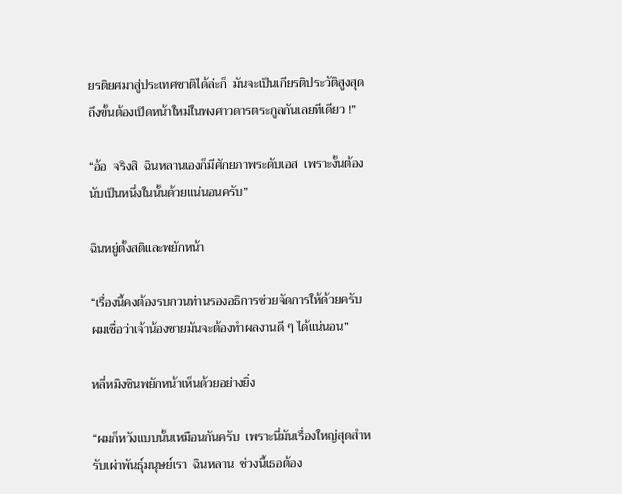ยรติยศมาสู่ประเทศชาติได้ล่ะก็  มันจะเป็นเกียรติประวัติสูงสุดถึงขั้นต้องเปิดหน้าใหม่ในพงศาวดารตระกูลกันเลยทีเดียว !”

“อ้อ  จริงสิ  ฉินหลานเองก็มีศักยภาพระดับเอส  เพราะงั้นต้องนับเป็นหนึ่งในนั้นด้วยแน่นอนครับ”

ฉินหยู่ตั้งสติและพยักหน้า

“เรื่องนี้คงต้องรบกวนท่านรองอธิการช่วยจัดการให้ด้วยครับ  ผมเชื่อว่าเจ้าน้องชายมันจะต้องทำผลงานดี ๆ ได้แน่นอน”

หลี่หมิงซินพยักหน้าเห็นด้วยอย่างยิ่ง

“ผมก็หวังแบบนั้นเหมือนกันครับ  เพราะนี่มันเรื่องใหญ่สุดสำหรับเผ่าพันธุ์มนุษย์เรา  ฉินหลาน  ช่วงนี้เธอต้อง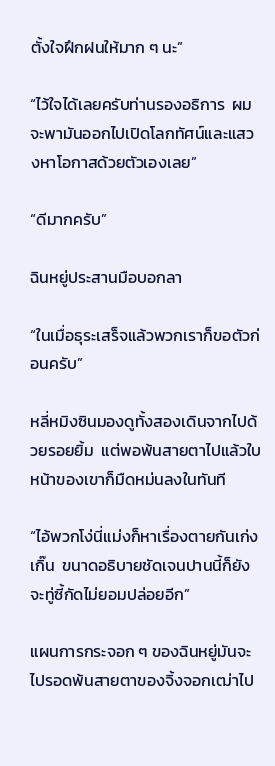ตั้งใจฝึกฝนให้มาก ๆ นะ”

“ไว้ใจได้เลยครับท่านรองอธิการ  ผมจะพามันออกไปเปิดโลกทัศน์และแสวงหาโอกาสด้วยตัวเองเลย”

“ดีมากครับ”

ฉินหยู่ประสานมือบอกลา

“ในเมื่อธุระเสร็จแล้วพวกเราก็ขอตัวก่อนครับ”

หลี่หมิงซินมองดูทั้งสองเดินจากไปด้วยรอยยิ้ม  แต่พอพ้นสายตาไปแล้วใบหน้าของเขาก็มืดหม่นลงในทันที

“ไอ้พวกโง่นี่แม่งก็หาเรื่องตายกันเก่งเกิ๊น  ขนาดอธิบายชัดเจนปานนี้ก็ยังจะทู่ซี้กัดไม่ยอมปล่อยอีก”

แผนการกระจอก ๆ ของฉินหยู่มันจะไปรอดพ้นสายตาของจิ้งจอกเฒ่าไป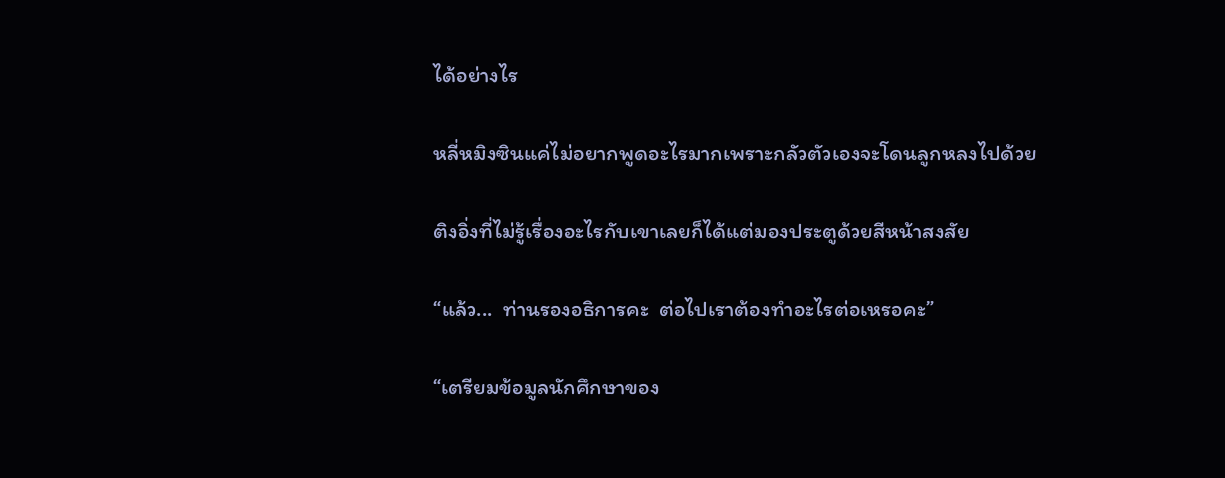ได้อย่างไร

หลี่หมิงซินแค่ไม่อยากพูดอะไรมากเพราะกลัวตัวเองจะโดนลูกหลงไปด้วย

ติงอิ่งที่ไม่รู้เรื่องอะไรกับเขาเลยก็ได้แต่มองประตูด้วยสีหน้าสงสัย

“แล้ว...  ท่านรองอธิการคะ  ต่อไปเราต้องทำอะไรต่อเหรอคะ”

“เตรียมข้อมูลนักศึกษาของ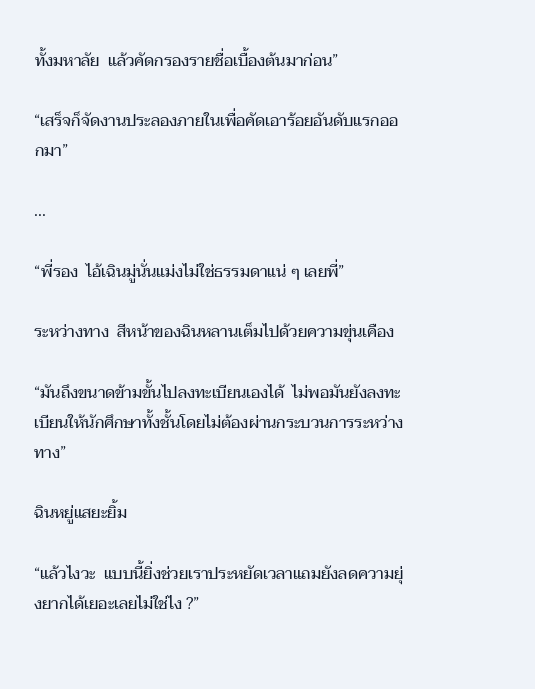ทั้งมหาลัย  แล้วคัดกรองรายชื่อเบื้องต้นมาก่อน”

“เสร็จก็จัดงานประลองภายในเพื่อคัดเอาร้อยอันดับแรกออกมา”

...

“พี่รอง  ไอ้เฉินมู่นั่นแม่งไม่ใช่ธรรมดาแน่ ๆ เลยพี่”

ระหว่างทาง  สีหน้าของฉินหลานเต็มไปด้วยความขุ่นเคือง

“มันถึงขนาดข้ามขั้นไปลงทะเบียนเองได้  ไม่พอมันยังลงทะเบียนให้นักศึกษาทั้งชั้นโดยไม่ต้องผ่านกระบวนการระหว่างทาง”

ฉินหยู่แสยะยิ้ม

“แล้วไงวะ  แบบนี้ยิ่งช่วยเราประหยัดเวลาแถมยังลดความยุ่งยากได้เยอะเลยไม่ใช่ไง ?”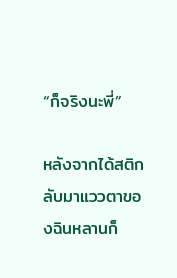“ก็จริงนะพี่”

หลังจากได้สติกลับมาแววตาของฉินหลานก็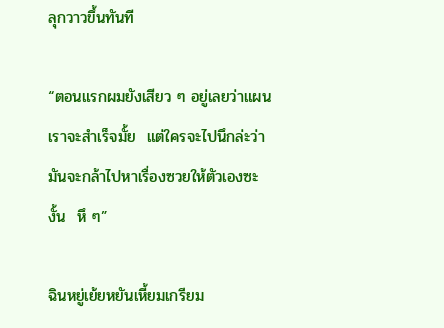ลุกวาวขึ้นทันที

“ตอนแรกผมยังเสียว ๆ อยู่เลยว่าแผนเราจะสำเร็จมั้ย  แต่ใครจะไปนึกล่ะว่ามันจะกล้าไปหาเรื่องซวยให้ตัวเองซะงั้น  หึ ๆ”

ฉินหยู่เย้ยหยันเหี้ยมเกรียม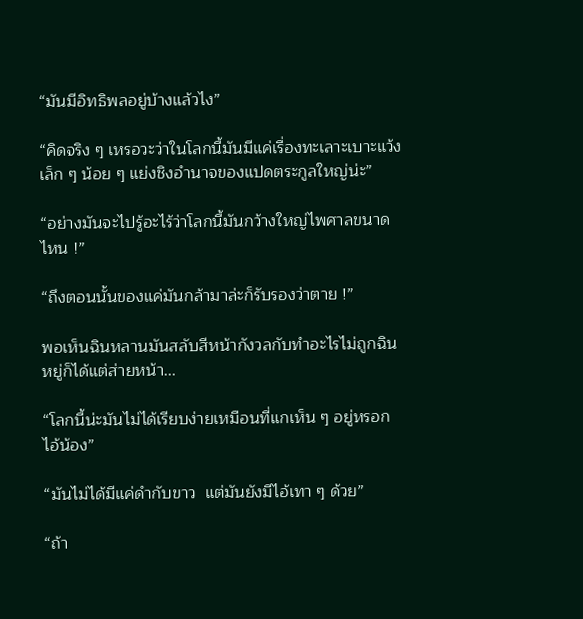“มันมีอิทธิพลอยู่บ้างแล้วไง”

“คิดจริง ๆ เหรอวะว่าในโลกนี้มันมีแค่เรื่องทะเลาะเบาะแว้งเล็ก ๆ น้อย ๆ แย่งชิงอำนาจของแปดตระกูลใหญ่น่ะ”

“อย่างมันจะไปรู้อะไร้ว่าโลกนี้มันกว้างใหญ่ไพศาลขนาดไหน !”

“ถึงตอนนั้นของแค่มันกล้ามาล่ะก็รับรองว่าตาย !”

พอเห็นฉินหลานมันสลับสีหน้ากังวลกับทำอะไรไม่ถูกฉินหยู่ก็ได้แต่ส่ายหน้า...

“โลกนี้น่ะมันไม่ได้เรียบง่ายเหมือนที่แกเห็น ๆ อยู่หรอกไอ้น้อง”

“มันไม่ได้มีแค่ดำกับขาว  แต่มันยังมีไอ้เทา ๆ ด้วย”

“ถ้า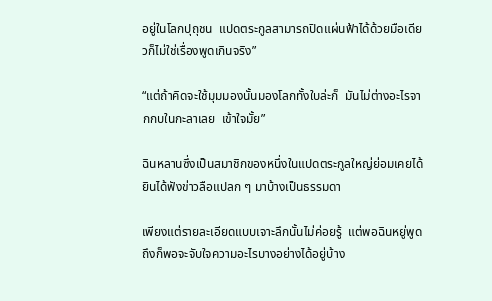อยู่ในโลกปุถุชน  แปดตระกูลสามารถปิดแผ่นฟ้าได้ด้วยมือเดียวก็ไม่ใช่เรื่องพูดเกินจริง”

“แต่ถ้าคิดจะใช้มุมมองนั้นมองโลกทั้งใบล่ะก็  มันไม่ต่างอะไรจากกบในกะลาเลย  เข้าใจมั้ย”

ฉินหลานซึ่งเป็นสมาชิกของหนึ่งในแปดตระกูลใหญ่ย่อมเคยได้ยินได้ฟังข่าวลือแปลก ๆ มาบ้างเป็นธรรมดา

เพียงแต่รายละเอียดแบบเจาะลึกนั้นไม่ค่อยรู้  แต่พอฉินหยู่พูดถึงก็พอจะจับใจความอะไรบางอย่างได้อยู่บ้าง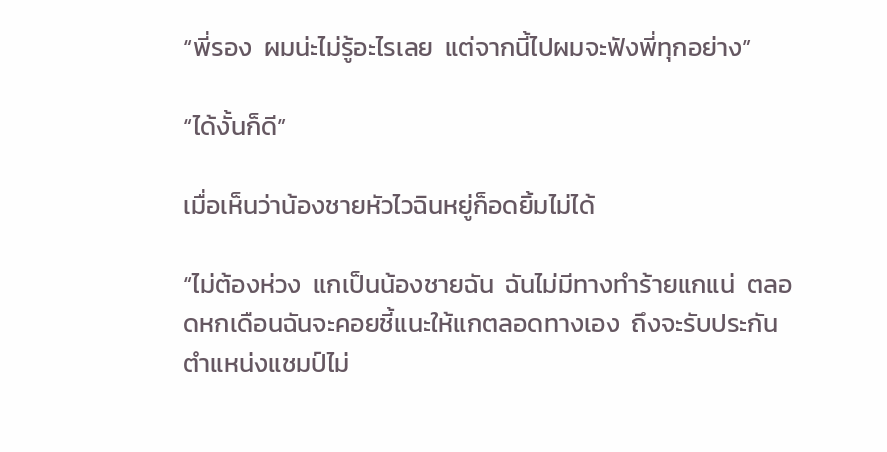“พี่รอง  ผมน่ะไม่รู้อะไรเลย  แต่จากนี้ไปผมจะฟังพี่ทุกอย่าง”

“ได้งั้นก็ดี”

เมื่อเห็นว่าน้องชายหัวไวฉินหยู่ก็อดยิ้มไม่ได้

“ไม่ต้องห่วง  แกเป็นน้องชายฉัน  ฉันไม่มีทางทำร้ายแกแน่  ตลอดหกเดือนฉันจะคอยชี้แนะให้แกตลอดทางเอง  ถึงจะรับประกันตำแหน่งแชมป์ไม่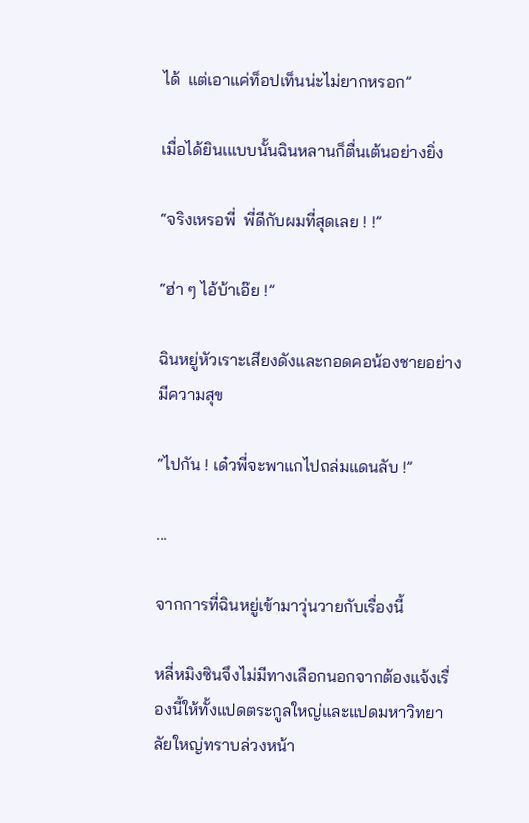ได้  แต่เอาแค่ท็อปเท็นน่ะไม่ยากหรอก”

เมื่อได้ยินเแบบนั้นฉินหลานก็ตื่นเต้นอย่างยิ่ง

“จริงเหรอพี่  พี่ดีกับผมที่สุดเลย ! !”

“ฮ่า ๆ ไอ้บ้าเอ๊ย !”

ฉินหยู่หัวเราะเสียงดังและกอดคอน้องชายอย่างมีความสุข

“ไปกัน ! เด๋วพี่จะพาแกไปถล่มแดนลับ !”

...

จากการที่ฉินหยู่เข้ามาวุ่นวายกับเรื่องนี้

หลี่หมิงซินจึงไม่มีทางเลือกนอกจากต้องแจ้งเรื่องนี้ให้ทั้งแปดตระกูลใหญ่และแปดมหาวิทยาลัยใหญ่ทราบล่วงหน้า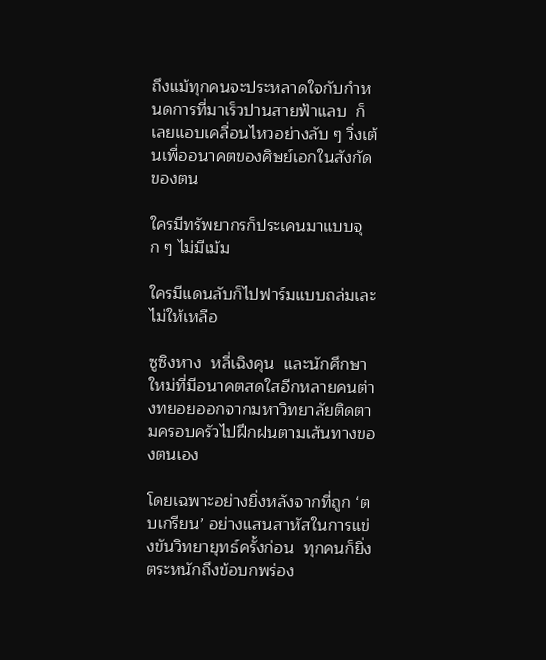ถึงแม้ทุกคนจะประหลาดใจกับกำหนดการที่มาเร็วปานสายฟ้าแลบ  ก็เลยแอบเคลื่อนไหวอย่างลับ ๆ วิ่งเต้นเพื่ออนาคตของศิษย์เอกในสังกัดของตน

ใครมีทรัพยากรก็ประเคนมาแบบจุก ๆ ไม่มีเม้ม

ใครมีแดนลับก็ไปฟาร์มแบบถล่มเละไม่ให้เหลือ

ซูซิงหาง  หลี่เฉิงคุน  และนักศึกษาใหม่ที่มีอนาคตสดใสอีกหลายคนต่างทยอยออกจากมหาวิทยาลัยติดตามครอบครัวไปฝึกฝนตามเส้นทางของตนเอง

โดยเฉพาะอย่างยิ่งหลังจากที่ถูก ‘ตบเกรียน’ อย่างแสนสาหัสในการแข่งขันวิทยายุทธ์ครั้งก่อน  ทุกคนก็ยิ่งตระหนักถึงข้อบกพร่อง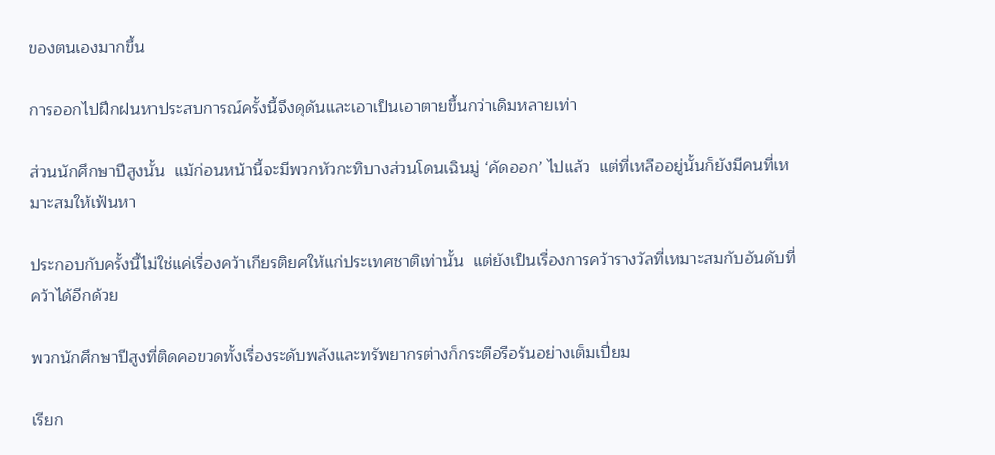ของตนเองมากขึ้น

การออกไปฝึกฝนหาประสบการณ์ครั้งนี้จึงดุดันและเอาเป็นเอาตายขึ้นกว่าเดิมหลายเท่า

ส่วนนักศึกษาปีสูงนั้น  แม้ก่อนหน้านี้จะมีพวกหัวกะทิบางส่วนโดนเฉินมู่ ‘คัดออก’ ไปแล้ว  แต่ที่เหลืออยู่นั้นก็ยังมีคนที่เหมาะสมให้เฟ้นหา

ประกอบกับครั้งนี้ไม่ใช่แค่เรื่องคว้าเกียรติยศให้แก่ประเทศชาติเท่านั้น  แต่ยังเป็นเรื่องการคว้ารางวัลที่เหมาะสมกับอันดับที่คว้าได้อีกด้วย

พวกนักศึกษาปีสูงที่ติดคอขวดทั้งเรื่องระดับพลังและทรัพยากรต่างก็กระตือรือร้นอย่างเต็มเปี่ยม

เรียก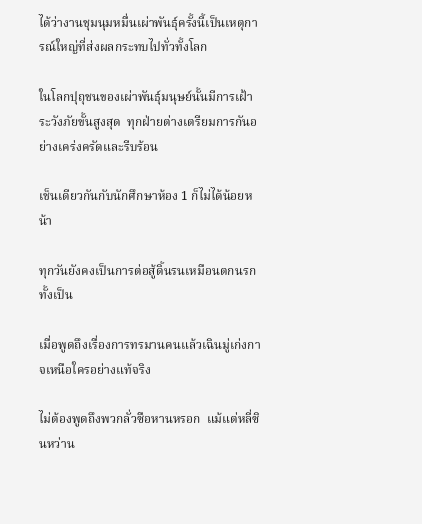ได้ว่างานชุมนุมหมื่นเผ่าพันธุ์ครั้งนี้เป็นเหตุการณ์ใหญ่ที่ส่งผลกระทบไปทั่วทั้งโลก

ในโลกปุถุชนของเผ่าพันธุ์มนุษย์นั้นมีการเฝ้าระวังภัยขั้นสูงสุด  ทุกฝ่ายต่างเตรียมการกันอย่างเคร่งครัดและรีบร้อน

เช็นเดียวกันกับนักศึกษาห้อง 1 ก็ไม่ได้น้อยหน้า

ทุกวันยังคงเป็นการต่อสู้ดิ้นรนเหมือนตกนรกทั้งเป็น

เมื่อพูดถึงเรื่องการทรมานคนแล้วเฉินมู่เก่งกาจเหนือใครอย่างแท้จริง

ไม่ต้องพูดถึงพวกลั่วซือหานหรอก  แม้แต่หลี่ซินหว่าน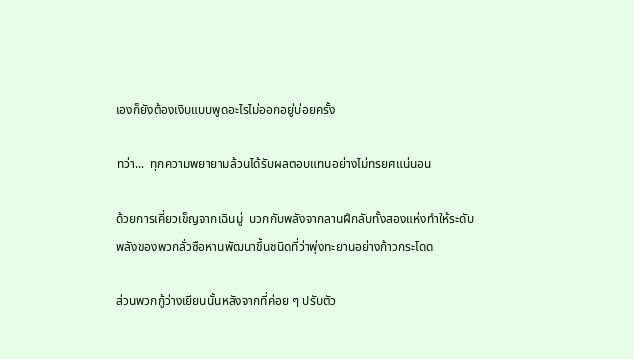เองก็ยังต้องเงิบแบบพูดอะไรไม่ออกอยู่บ่อยครั้ง

ทว่า...  ทุกความพยายามล้วนได้รับผลตอบแทนอย่างไม่ทรยศแน่นอน

ด้วยการเคี่ยวเข็ญจากเฉินมู่  บวกกับพลังจากลานฝึกลับทั้งสองแห่งทำให้ระดับพลังของพวกลั่วซือหานพัฒนาขึ้นชนิดที่ว่าพุ่งทะยานอย่างก้าวกระโดด

ส่วนพวกกู้ว่างเยียนนั้นหลังจากที่ค่อย ๆ ปรับตัว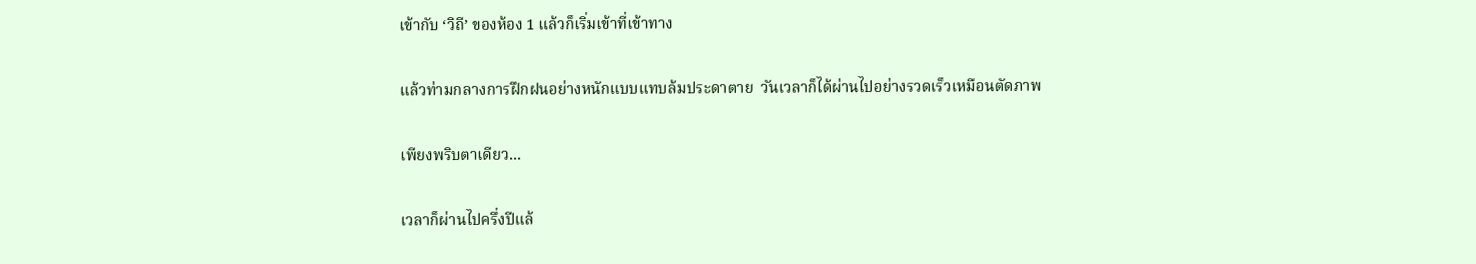เข้ากับ ‘วิถี’ ของห้อง 1 แล้วก็เริ่มเข้าที่เข้าทาง

แล้วท่ามกลางการฝึกฝนอย่างหนักแบบแทบล้มประดาตาย  วันเวลาก็ได้ผ่านไปอย่างรวดเร็วเหมือนตัดภาพ

เพียงพริบตาเดียว...

เวลาก็ผ่านไปครึ่งปีแล้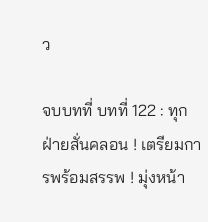ว

จบบทที่ บทที่ 122 : ทุกฝ่ายสั่นคลอน ! เตรียมการพร้อมสรรพ ! มุ่งหน้า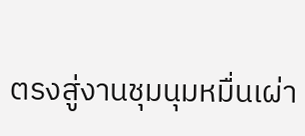ตรงสู่งานชุมนุมหมื่นเผ่า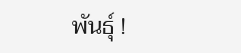พันธุ์ !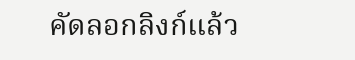คัดลอกลิงก์แล้ว